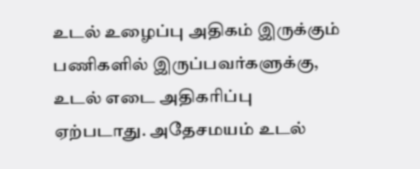உடல் உழைப்பு அதிகம் இருக்கும் பணிகளில் இருப்பவர்களுக்கு, உடல் எடை அதிகரிப்பு ஏற்படாது. அதேசமயம் உடல்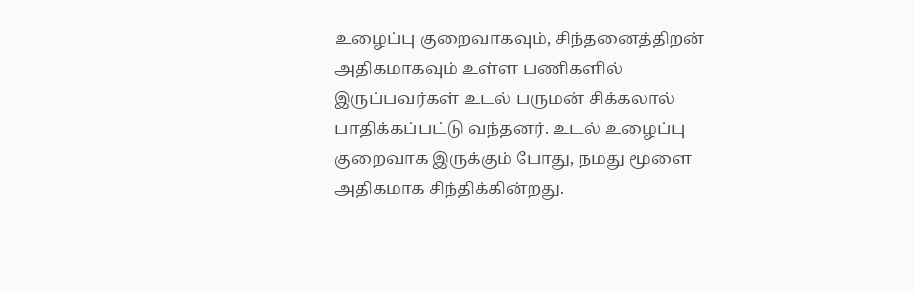உழைப்பு குறைவாகவும், சிந்தனைத்திறன் அதிகமாகவும் உள்ள பணிகளில் இருப்பவர்கள் உடல் பருமன் சிக்கலால் பாதிக்கப்பட்டு வந்தனர். உடல் உழைப்பு குறைவாக இருக்கும் போது, நமது மூளை அதிகமாக சிந்திக்கின்றது.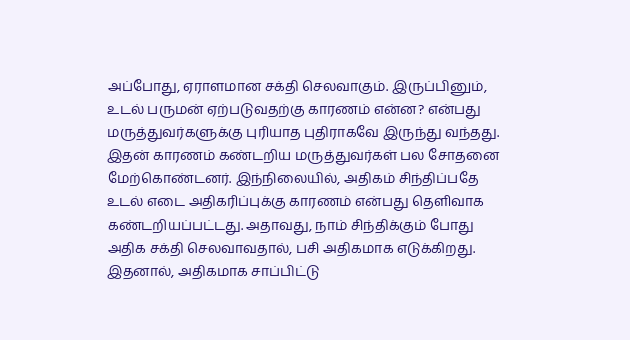அப்போது, ஏராளமான சக்தி செலவாகும். இருப்பினும், உடல் பருமன் ஏற்படுவதற்கு காரணம் என்ன? என்பது மருத்துவர்களுக்கு புரியாத புதிராகவே இருந்து வந்தது. இதன் காரணம் கண்டறிய மருத்துவர்கள் பல சோதனை மேற்கொண்டனர். இந்நிலையில், அதிகம் சிந்திப்பதே உடல் எடை அதிகரிப்புக்கு காரணம் என்பது தெளிவாக கண்டறியப்பட்டது. அதாவது, நாம் சிந்திக்கும் போது அதிக சக்தி செலவாவதால், பசி அதிகமாக எடுக்கிறது. இதனால், அதிகமாக சாப்பிட்டு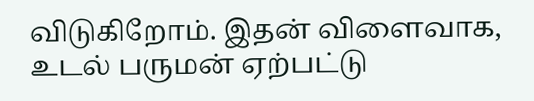விடுகிறோம். இதன் விளைவாக, உடல் பருமன் ஏற்பட்டு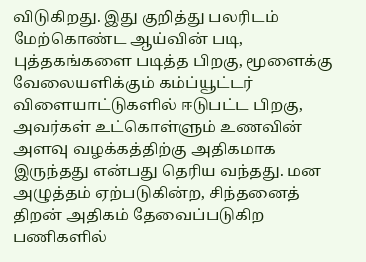விடுகிறது. இது குறித்து பலரிடம் மேற்கொண்ட ஆய்வின் படி, புத்தகங்களை படித்த பிறகு, மூளைக்கு வேலையளிக்கும் கம்ப்யூட்டர் விளையாட்டுகளில் ஈடுபட்ட பிறகு, அவர்கள் உட்கொள்ளும் உணவின் அளவு வழக்கத்திற்கு அதிகமாக இருந்தது என்பது தெரிய வந்தது. மன அழுத்தம் ஏற்படுகின்ற, சிந்தனைத் திறன் அதிகம் தேவைப்படுகிற பணிகளில்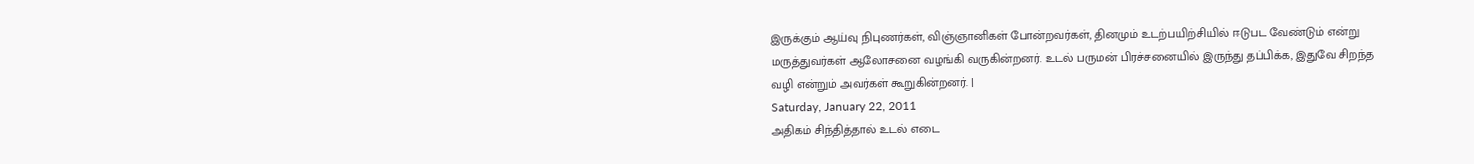இருக்கும் ஆய்வு நிபுணர்கள், விஞ்ஞானிகள் போன்றவர்கள், தினமும் உடற்பயிற்சியில் ஈடுபட வேண்டும் என்று மருத்துவர்கள் ஆலோசனை வழங்கி வருகின்றனர். உடல் பருமன் பிரச்சனையில் இருந்து தப்பிக்க, இதுவே சிறந்த வழி என்றும் அவர்கள் கூறுகின்றனர். |
Saturday, January 22, 2011
அதிகம் சிந்தித்தால் உடல் எடை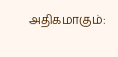அதிகமாகும்: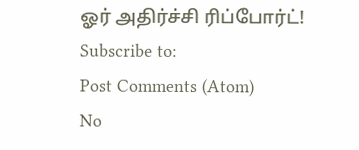ஓர் அதிர்ச்சி ரிப்போர்ட்!
Subscribe to:
Post Comments (Atom)
No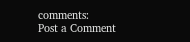comments:
Post a Comment